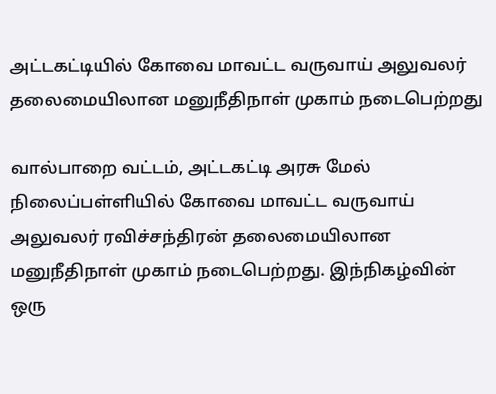அட்டகட்டியில் கோவை மாவட்ட வருவாய் அலுவலர் தலைமையிலான மனுநீதிநாள் முகாம் நடைபெற்றது

வால்பாறை வட்டம், அட்டகட்டி அரசு மேல் நிலைப்பள்ளியில் கோவை மாவட்ட வருவாய் அலுவலர் ரவிச்சந்திரன் தலைமையிலான மனுநீதிநாள் முகாம் நடைபெற்றது. இந்நிகழ்வின் ஒரு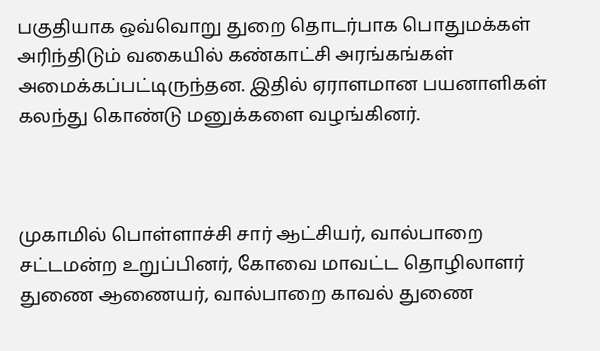பகுதியாக ஒவ்வொறு துறை தொடர்பாக பொதுமக்கள் அரிந்திடும் வகையில் கண்காட்சி அரங்கங்கள் அமைக்கப்பட்டிருந்தன. இதில் ஏராளமான பயனாளிகள் கலந்து கொண்டு மனுக்களை வழங்கினர்.



முகாமில் பொள்ளாச்சி சார் ஆட்சியர், வால்பாறை சட்டமன்ற உறுப்பினர், கோவை மாவட்ட தொழிலாளர் துணை ஆணையர், வால்பாறை காவல் துணை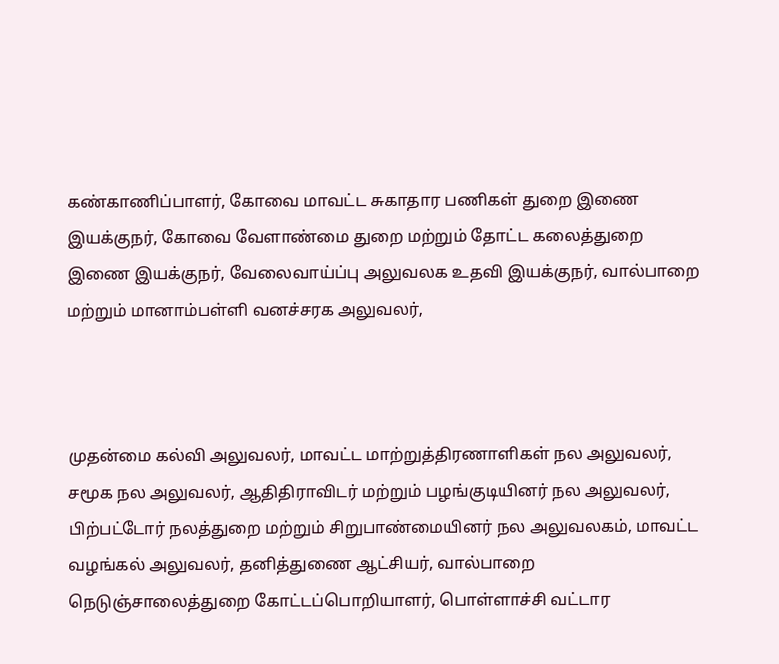கண்காணிப்பாளர், கோவை மாவட்ட சுகாதார பணிகள் துறை இணை இயக்குநர், கோவை வேளாண்மை துறை மற்றும் தோட்ட கலைத்துறை இணை இயக்குநர், வேலைவாய்ப்பு அலுவலக உதவி இயக்குநர், வால்பாறை மற்றும் மானாம்பள்ளி வனச்சரக அலுவலர்,



முதன்மை கல்வி அலுவலர், மாவட்ட மாற்றுத்திரணாளிகள் நல அலுவலர், சமூக நல அலுவலர், ஆதிதிராவிடர் மற்றும் பழங்குடியினர் நல அலுவலர், பிற்பட்டோர் நலத்துறை மற்றும் சிறுபாண்மையினர் நல அலுவலகம், மாவட்ட வழங்கல் அலுவலர், தனித்துணை ஆட்சியர், வால்பாறை நெடுஞ்சாலைத்துறை கோட்டப்பொறியாளர், பொள்ளாச்சி வட்டார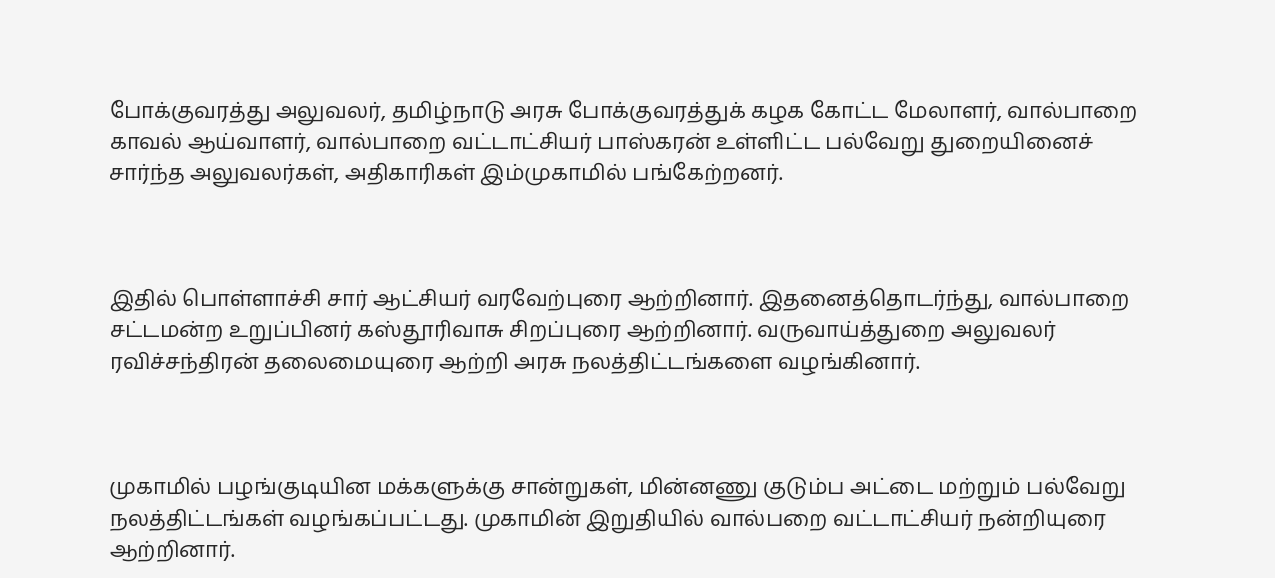போக்குவரத்து அலுவலர், தமிழ்நாடு அரசு போக்குவரத்துக் கழக கோட்ட மேலாளர், வால்பாறை காவல் ஆய்வாளர், வால்பாறை வட்டாட்சியர் பாஸ்கரன் உள்ளிட்ட பல்வேறு துறையினைச் சார்ந்த அலுவலர்கள், அதிகாரிகள் இம்முகாமில் பங்கேற்றனர்.



இதில் பொள்ளாச்சி சார் ஆட்சியர் வரவேற்புரை ஆற்றினார். இதனைத்தொடர்ந்து, வால்பாறை சட்டமன்ற உறுப்பினர் கஸ்தூரிவாசு சிறப்புரை ஆற்றினார். வருவாய்த்துறை அலுவலர் ரவிச்சந்திரன் தலைமையுரை ஆற்றி அரசு நலத்திட்டங்களை வழங்கினார்.



முகாமில் பழங்குடியின மக்களுக்கு சான்றுகள், மின்னணு குடும்ப அட்டை மற்றும் பல்வேறு நலத்திட்டங்கள் வழங்கப்பட்டது. முகாமின் இறுதியில் வால்பறை வட்டாட்சியர் நன்றியுரை ஆற்றினார்.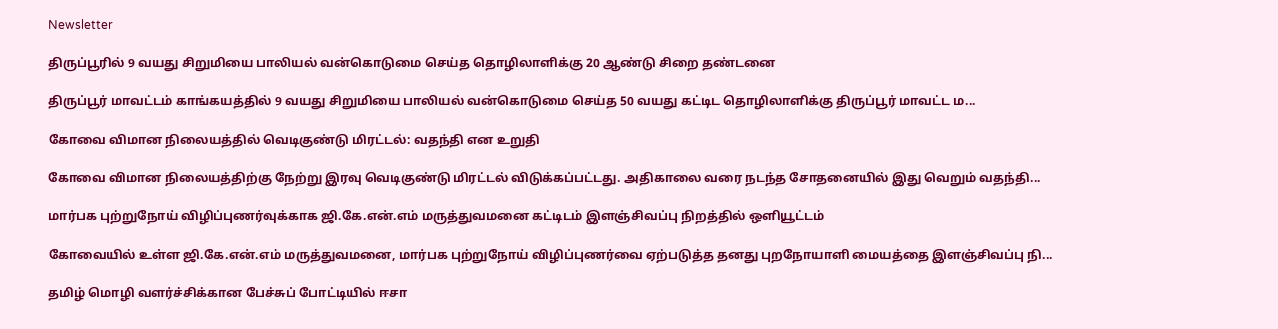Newsletter

திருப்பூரில் 9 வயது சிறுமியை பாலியல் வன்கொடுமை செய்த தொழிலாளிக்கு 20 ஆண்டு சிறை தண்டனை

திருப்பூர் மாவட்டம் காங்கயத்தில் 9 வயது சிறுமியை பாலியல் வன்கொடுமை செய்த 50 வயது கட்டிட தொழிலாளிக்கு திருப்பூர் மாவட்ட ம...

கோவை விமான நிலையத்தில் வெடிகுண்டு மிரட்டல்: வதந்தி என உறுதி

கோவை விமான நிலையத்திற்கு நேற்று இரவு வெடிகுண்டு மிரட்டல் விடுக்கப்பட்டது. அதிகாலை வரை நடந்த சோதனையில் இது வெறும் வதந்தி...

மார்பக புற்றுநோய் விழிப்புணர்வுக்காக ஜி.கே.என்.எம் மருத்துவமனை கட்டிடம் இளஞ்சிவப்பு நிறத்தில் ஒளியூட்டம்

கோவையில் உள்ள ஜி.கே.என்.எம் மருத்துவமனை, மார்பக புற்றுநோய் விழிப்புணர்வை ஏற்படுத்த தனது புறநோயாளி மையத்தை இளஞ்சிவப்பு நி...

தமிழ் மொழி வளர்ச்சிக்கான பேச்சுப் போட்டியில் ஈசா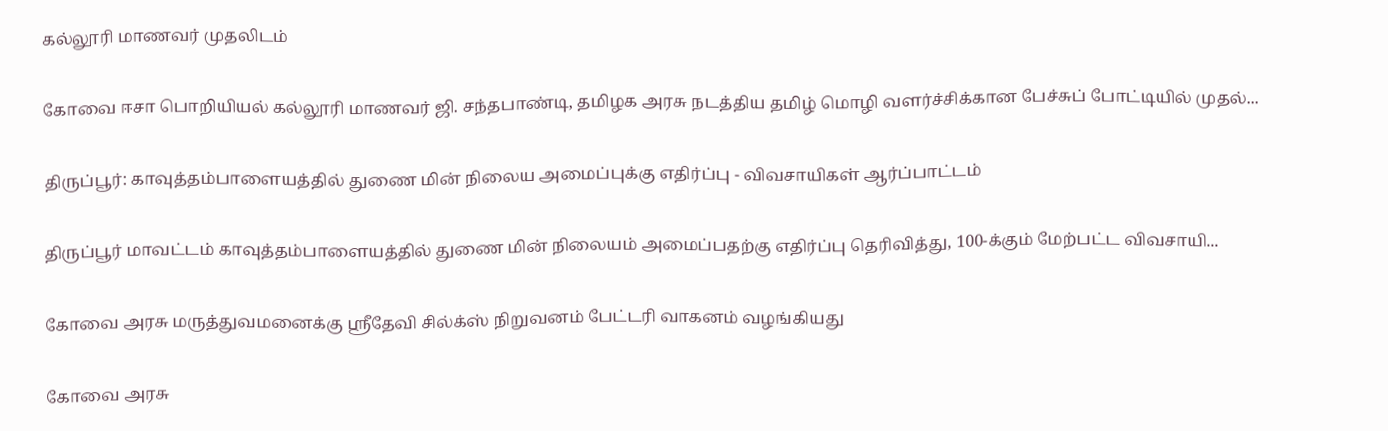கல்லூரி மாணவர் முதலிடம்

கோவை ஈசா பொறியியல் கல்லூரி மாணவர் ஜி. சந்தபாண்டி, தமிழக அரசு நடத்திய தமிழ் மொழி வளர்ச்சிக்கான பேச்சுப் போட்டியில் முதல்...

திருப்பூர்: காவுத்தம்பாளையத்தில் துணை மின் நிலைய அமைப்புக்கு எதிர்ப்பு - விவசாயிகள் ஆர்ப்பாட்டம்

திருப்பூர் மாவட்டம் காவுத்தம்பாளையத்தில் துணை மின் நிலையம் அமைப்பதற்கு எதிர்ப்பு தெரிவித்து, 100-க்கும் மேற்பட்ட விவசாயி...

கோவை அரசு மருத்துவமனைக்கு ஸ்ரீதேவி சில்க்ஸ் நிறுவனம் பேட்டரி வாகனம் வழங்கியது

கோவை அரசு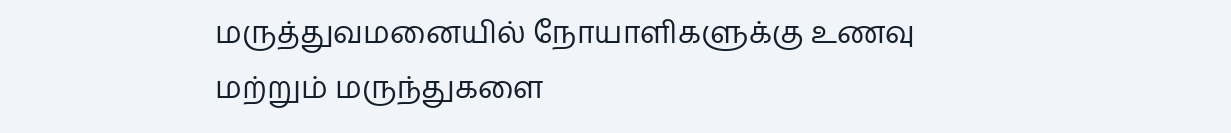மருத்துவமனையில் நோயாளிகளுக்கு உணவு மற்றும் மருந்துகளை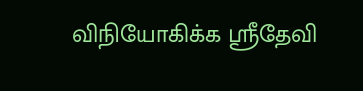விநியோகிக்க ஸ்ரீதேவி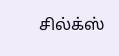சில்க்ஸ்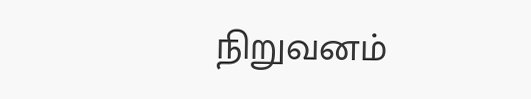நிறுவனம்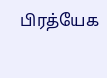பிரத்யேக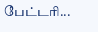பேட்டரி...